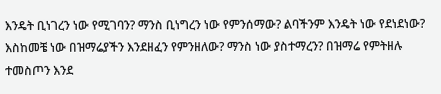እንዴት ቢነገረን ነው የሚገባን? ማንስ ቢነግረን ነው የምንሰማው? ልባችንም እንዴት ነው የደነደነው? እስከመቼ ነው በዝማሬያችን እንደዘፈን የምንዘለው? ማንስ ነው ያስተማረን? በዝማሬ የምትዘሉ ተመስጦን እንደ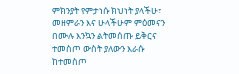ምክንያት የምታነሱ ክህነት ያላችሁ፣ መዘምራን እና ሁላችሁም ምዕመናን በሙሉ እንኳን ልትመሰጡ ይቅርና ተመስጦ ውስት ያለውን እራሱ ከተመስጦ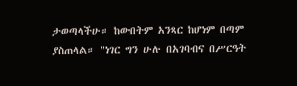ታወጣላችሁ። ከውበትም አንጻር ከሆነም በጣም ያስጠላል። "ነገር ግን ሁሉ በአገባብና በሥርዓት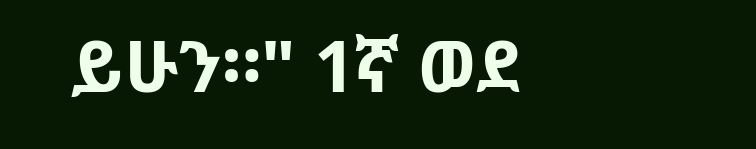ይሁን።" 1ኛ ወደ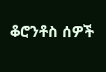ቆሮንቶስ ሰዎች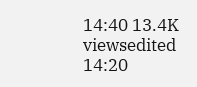14:40 13.4K viewsedited 14:20